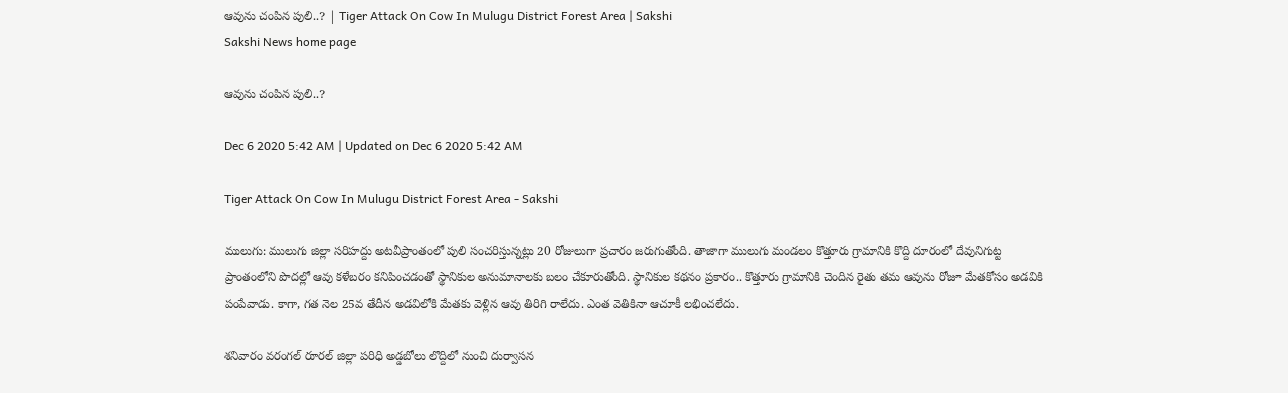ఆవును చంపిన పులి..? | Tiger Attack On Cow In Mulugu District Forest Area | Sakshi
Sakshi News home page

ఆవును చంపిన పులి..?

Dec 6 2020 5:42 AM | Updated on Dec 6 2020 5:42 AM

Tiger Attack On Cow In Mulugu District Forest Area - Sakshi

ములుగు: ములుగు జిల్లా సరిహద్దు అటవీప్రాంతంలో పులి సంచరిస్తున్నట్లు 20 రోజులుగా ప్రచారం జరుగుతోంది. తాజాగా ములుగు మండలం కొత్తూరు గ్రామానికి కొద్ది దూరంలో దేవునిగుట్ట ప్రాంతంలోని పొదల్లో ఆవు కళేబరం కనిపించడంతో స్థానికుల అనుమానాలకు బలం చేకూరుతోంది. స్థానికుల కథనం ప్రకారం.. కొత్తూరు గ్రామానికి చెందిన రైతు తమ ఆవును రోజూ మేతకోసం అడవికి పంపేవాడు. కాగా, గత నెల 25వ తేదీన అడవిలోకి మేతకు వెళ్లిన ఆవు తిరిగి రాలేదు. ఎంత వెతికినా ఆచూకీ లభించలేదు.

శనివారం వరంగల్‌ రూరల్‌ జిల్లా పరిధి అడ్డబోలు లొద్దిలో నుంచి దుర్వాసన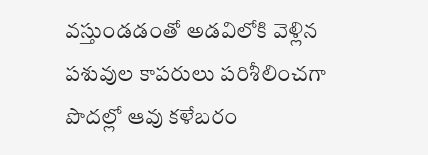వస్తుండడంతో అడవిలోకి వెళ్లిన పశువుల కాపరులు పరిశీలించగా పొదల్లో ఆవు కళేబరం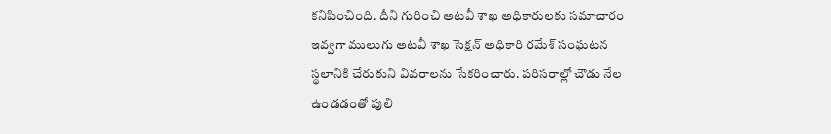కనిపించింది. దీని గురించి అటవీ శాఖ అధికారులకు సమాచారం ఇవ్వగా ములుగు అటవీ శాఖ సెక్షన్‌ అధికారి రమేశ్‌ సంఘటన స్థలానికి చేరుకుని వివరాలను సేకరించారు. పరిసరాల్లో చౌడు నేల ఉండడంతో పులి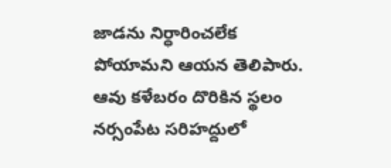జాడను నిర్ధారించలేక పోయామని ఆయన తెలిపారు. ఆవు కళేబరం దొరికిన స్థలం నర్సంపేట సరిహద్దులో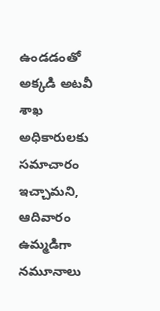ఉండడంతో అక్కడి అటవీ శాఖ అధికారులకు సమాచారం ఇచ్చామని, ఆదివారం ఉమ్మడిగా నమూనాలు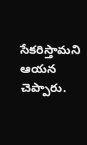సేకరిస్తామని ఆయన చెప్పారు.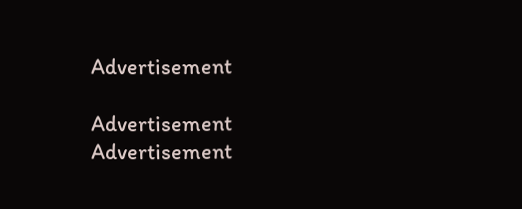Advertisement

Advertisement
Advertisement